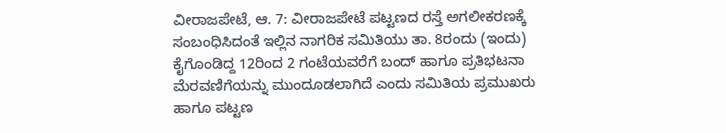ವೀರಾಜಪೇಟೆ, ಆ. 7: ವೀರಾಜಪೇಟೆ ಪಟ್ಟಣದ ರಸ್ತೆ ಅಗಲೀಕರಣಕ್ಕೆ ಸಂಬಂಧಿಸಿದಂತೆ ಇಲ್ಲಿನ ನಾಗರಿಕ ಸಮಿತಿಯು ತಾ. 8ರಂದು (ಇಂದು) ಕೈಗೊಂಡಿದ್ದ 12ರಿಂದ 2 ಗಂಟೆಯವರೆಗೆ ಬಂದ್ ಹಾಗೂ ಪ್ರತಿಭಟನಾ ಮೆರವಣಿಗೆಯನ್ನು ಮುಂದೂಡಲಾಗಿದೆ ಎಂದು ಸಮಿತಿಯ ಪ್ರಮುಖರು ಹಾಗೂ ಪಟ್ಟಣ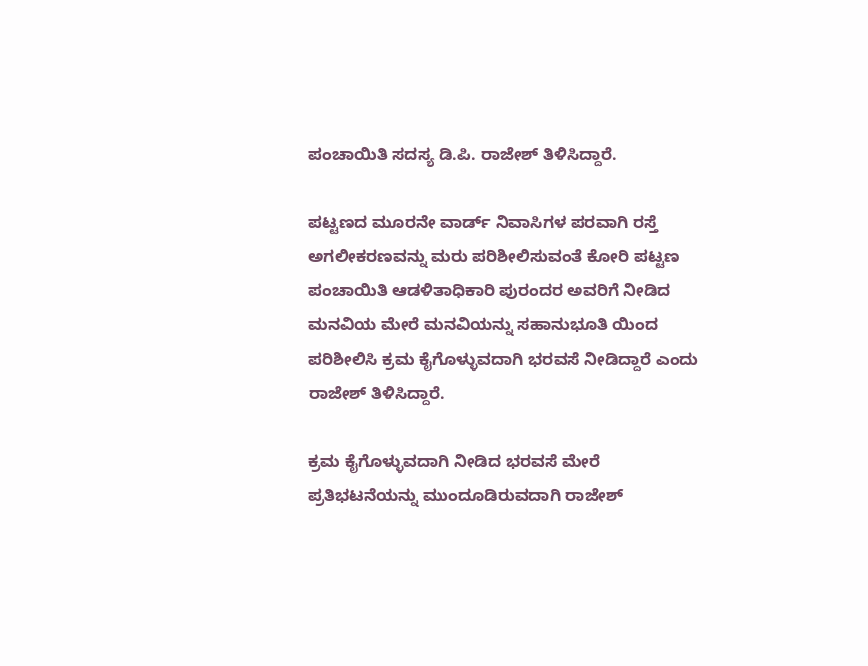ಪಂಚಾಯಿತಿ ಸದಸ್ಯ ಡಿ.ಪಿ. ರಾಜೇಶ್ ತಿಳಿಸಿದ್ದಾರೆ.

ಪಟ್ಟಣದ ಮೂರನೇ ವಾರ್ಡ್ ನಿವಾಸಿಗಳ ಪರವಾಗಿ ರಸ್ತೆ ಅಗಲೀಕರಣವನ್ನು ಮರು ಪರಿಶೀಲಿಸುವಂತೆ ಕೋರಿ ಪಟ್ಟಣ ಪಂಚಾಯಿತಿ ಆಡಳಿತಾಧಿಕಾರಿ ಪುರಂದರ ಅವರಿಗೆ ನೀಡಿದ ಮನವಿಯ ಮೇರೆ ಮನವಿಯನ್ನು ಸಹಾನುಭೂತಿ ಯಿಂದ ಪರಿಶೀಲಿಸಿ ಕ್ರಮ ಕೈಗೊಳ್ಳುವದಾಗಿ ಭರವಸೆ ನೀಡಿದ್ದಾರೆ ಎಂದು ರಾಜೇಶ್ ತಿಳಿಸಿದ್ದಾರೆ.

ಕ್ರಮ ಕೈಗೊಳ್ಳುವದಾಗಿ ನೀಡಿದ ಭರವಸೆ ಮೇರೆ ಪ್ರತಿಭಟನೆಯನ್ನು ಮುಂದೂಡಿರುವದಾಗಿ ರಾಜೇಶ್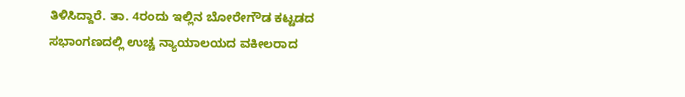ತಿಳಿಸಿದ್ದಾರೆ. ತಾ. 4ರಂದು ಇಲ್ಲಿನ ಬೋರೇಗೌಡ ಕಟ್ಟಡದ ಸಭಾಂಗಣದಲ್ಲಿ ಉಚ್ಚ ನ್ಯಾಯಾಲಯದ ವಕೀಲರಾದ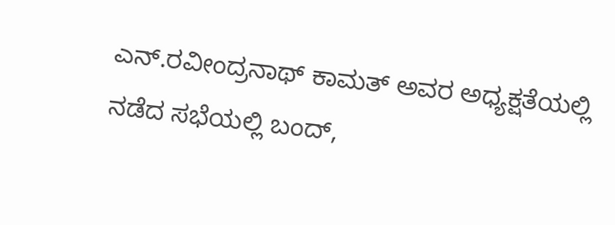ಎನ್.ರವೀಂದ್ರನಾಥ್ ಕಾಮತ್ ಅವರ ಅಧ್ಯಕ್ಷತೆಯಲ್ಲಿ ನಡೆದ ಸಭೆಯಲ್ಲಿ ಬಂದ್,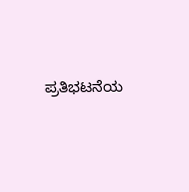ಪ್ರತಿಭಟನೆಯ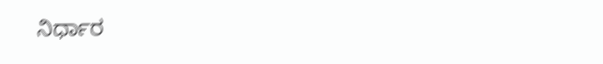ನಿರ್ಧಾರ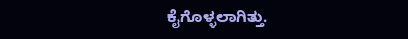ಕೈಗೊಳ್ಳಲಾಗಿತ್ತು.